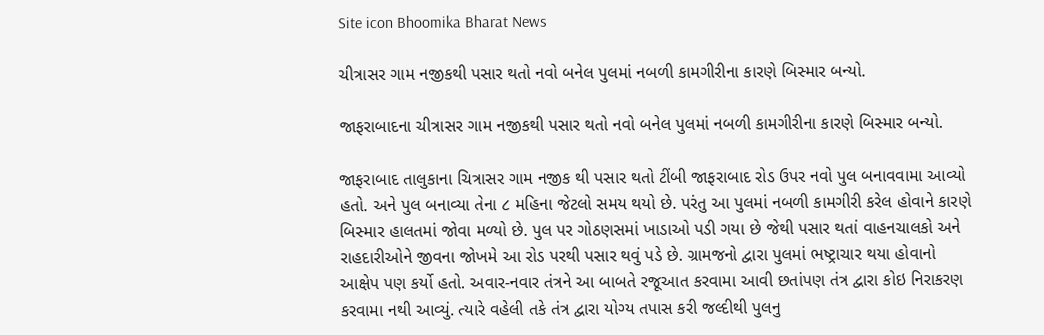Site icon Bhoomika Bharat News

ચીત્રાસર ગામ નજીકથી પસાર થતો નવો બનેલ પુલમાં નબળી કામગીરીના કારણે બિસ્માર બન્યો.

જાફરાબાદના ચીત્રાસર ગામ નજીકથી પસાર થતો નવો બનેલ પુલમાં નબળી કામગીરીના કારણે બિસ્માર બન્યો.

જાફરાબાદ તાલુકાના ચિત્રાસર ગામ નજીક થી પસાર થતો ટીંબી જાફરાબાદ રોડ ઉપર નવો પુલ બનાવવામા આવ્યો હતો. અને પુલ બનાવ્યા તેના ૮ મહિના જેટલો સમય થયો છે. પરંતુ આ પુલમાં નબળી કામગીરી કરેલ હોવાને કારણે બિસ્માર હાલતમાં જોવા મળ્યો છે. પુલ પર ગોઠણસમાં ખાડાઓ પડી ગયા છે જેથી પસાર થતાં વાહનચાલકો અને રાહદારીઓને જીવના જોખમે આ રોડ પરથી પસાર થવું પડે છે. ગ્રામજનો દ્વારા પુલમાં ભષ્ટ્રાચાર થયા હોવાનો આક્ષેપ પણ કર્યો હતો. અવાર-નવાર તંત્રને આ બાબતે રજૂઆત કરવામા આવી છતાંપણ તંત્ર દ્વારા કોઇ નિરાકરણ કરવામા નથી આવ્યું. ત્યારે વહેલી તકે તંત્ર દ્વારા યોગ્ય તપાસ કરી જલ્દીથી પુલનુ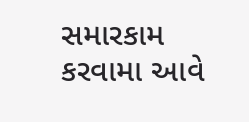સમારકામ કરવામા આવે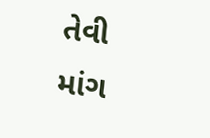તેવી માંગ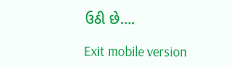ઉઠી છે….

Exit mobile version